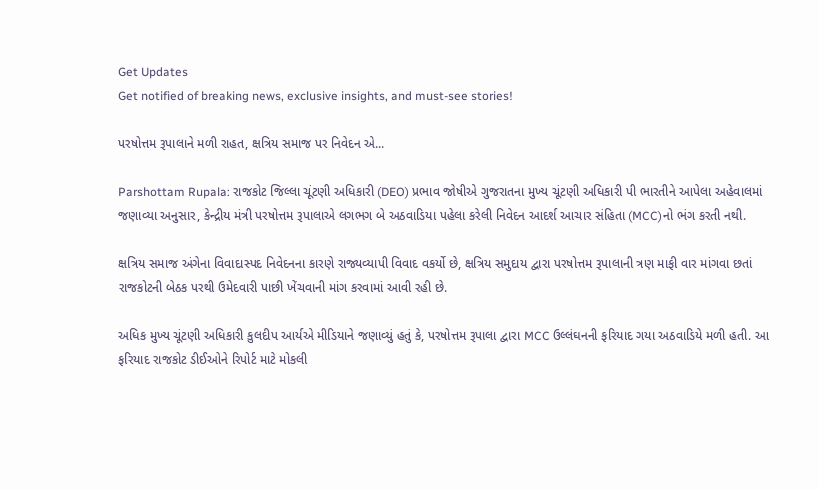Get Updates
Get notified of breaking news, exclusive insights, and must-see stories!

પરષોત્તમ રૂપાલાને મળી રાહત, ક્ષત્રિય સમાજ પર નિવેદન એ...

Parshottam Rupala: રાજકોટ જિલ્લા ચૂંટણી અધિકારી (DEO) પ્રભાવ જોષીએ ગુજરાતના મુખ્ય ચૂંટણી અધિકારી પી ભારતીને આપેલા અહેવાલમાં જણાવ્યા અનુસાર, કેન્દ્રીય મંત્રી પરષોત્તમ રૂપાલાએ લગભગ બે અઠવાડિયા પહેલા કરેલી નિવેદન આદર્શ આચાર સંહિતા (MCC)નો ભંગ કરતી નથી.

ક્ષત્રિય સમાજ અંગેના વિવાદાસ્પદ નિવેદનના કારણે રાજ્યવ્યાપી વિવાદ વકર્યો છે, ક્ષત્રિય સમુદાય દ્વારા પરષોત્તમ રૂપાલાની ત્રણ માફી વાર માંગવા છતાં રાજકોટની બેઠક પરથી ઉમેદવારી પાછી ખેંચવાની માંગ કરવામાં આવી રહી છે.

અધિક મુખ્ય ચૂંટણી અધિકારી કુલદીપ આર્યએ મીડિયાને જણાવ્યું હતું કે, પરષોત્તમ રૂપાલા દ્વારા MCC ઉલ્લંઘનની ફરિયાદ ગયા અઠવાડિયે મળી હતી. આ ફરિયાદ રાજકોટ ડીઈઓને રિપોર્ટ માટે મોકલી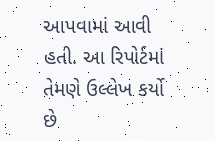આપવામાં આવી હતી. આ રિપોર્ટમાં તેમણે ઉલ્લેખ કર્યો છે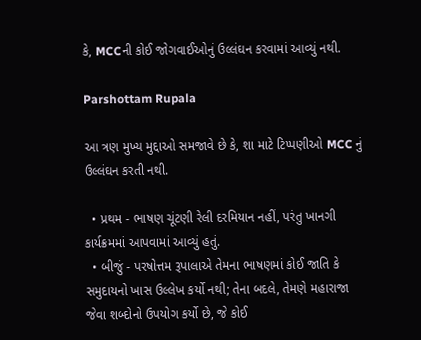કે, MCCની કોઈ જોગવાઈઓનું ઉલ્લંઘન કરવામાં આવ્યું નથી.

Parshottam Rupala

આ ત્રણ મુખ્ય મુદ્દાઓ સમજાવે છે કે, શા માટે ટિપ્પણીઓ MCC નું ઉલ્લંઘન કરતી નથી.

  • પ્રથમ - ભાષણ ચૂંટણી રેલી દરમિયાન નહીં, પરંતુ ખાનગી કાર્યક્રમમાં આપવામાં આવ્યું હતું.
  • બીજું - પરષોત્તમ રૂપાલાએ તેમના ભાષણમાં કોઈ જાતિ કે સમુદાયનો ખાસ ઉલ્લેખ કર્યો નથી; તેના બદલે, તેમણે મહારાજા જેવા શબ્દોનો ઉપયોગ કર્યો છે, જે કોઈ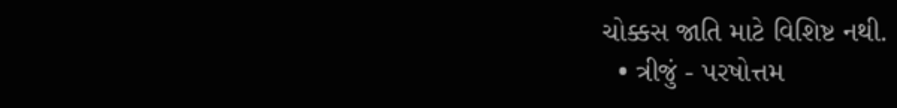ચોક્કસ જાતિ માટે વિશિષ્ટ નથી.
  • ત્રીજું - પરષોત્તમ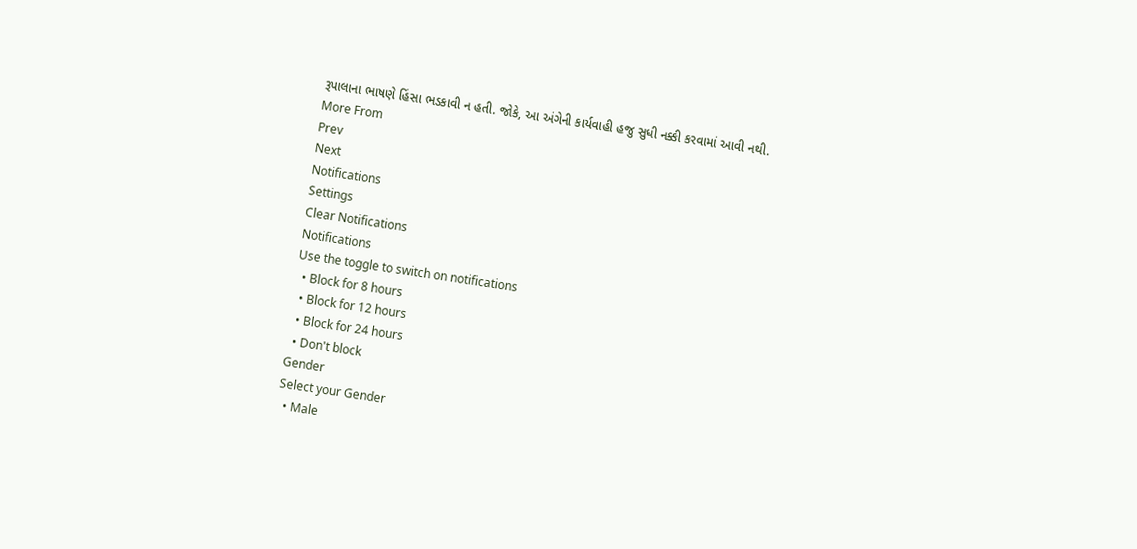રૂપાલાના ભાષણે હિંસા ભડકાવી ન હતી. જોકે, આ અંગેની કાર્યવાહી હજુ સુધી નક્કી કરવામાં આવી નથી.
More From
Prev
Next
Notifications
Settings
Clear Notifications
Notifications
Use the toggle to switch on notifications
  • Block for 8 hours
  • Block for 12 hours
  • Block for 24 hours
  • Don't block
Gender
Select your Gender
  • Male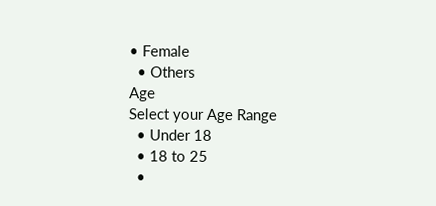• Female
  • Others
Age
Select your Age Range
  • Under 18
  • 18 to 25
  •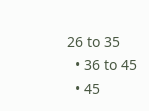26 to 35
  • 36 to 45
  • 45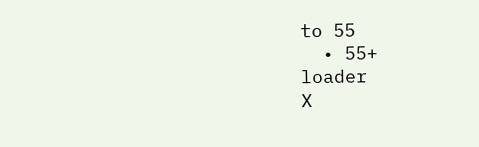to 55
  • 55+
loader
X